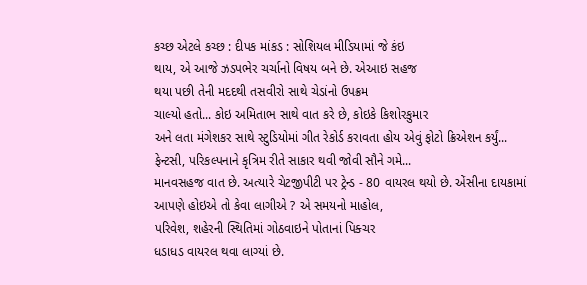કચ્છ એટલે કચ્છ : દીપક માંકડ : સોશિયલ મીડિયામાં જે કંઇ
થાય, એ આજે ઝડપભેર ચર્ચાનો વિષય બને છે. એઆઇ સહજ
થયા પછી તેની મદદથી તસવીરો સાથે ચેડાંનો ઉપક્રમ
ચાલ્યો હતો... કોઇ અમિતાભ સાથે વાત કરે છે, કોઇકે કિશોરકુમાર
અને લતા મંગેશકર સાથે સ્ટુડિયોમાં ગીત રેકોર્ડ કરાવતા હોય એવું ફોટો ક્રિએશન કર્યું...
ફેન્ટસી, પરિકલ્પનાને કૃત્રિમ રીતે સાકાર થવી જોવી સૌને ગમે...
માનવસહજ વાત છે. અત્યારે ચેટજીપીટી પર ટ્રેન્ડ - 80 વાયરલ થયો છે. એંસીના દાયકામાં
આપણે હોઇએ તો કેવા લાગીએ ? એ સમયનો માહોલ,
પરિવેશ, શહેરની સ્થિતિમાં ગોઠવાઇને પોતાનાં પિક્ચર
ધડાધડ વાયરલ થવા લાગ્યાં છે.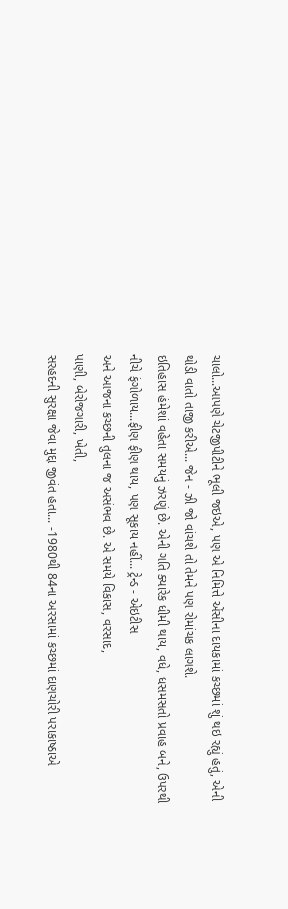ચાલો...આપણે ચેટજીપીટીને ભૂલી જઇએ, પણ એ નિમિત્તે એંસીના દાયકામાં કચ્છમાં શું થઇ રહ્યું હતું, એની થોડી વાતો તાજી કરીએ... જેન - ઝી જો વાંચશે તો તેમને પણ રોમાંચક લાગશે.
ઇતિહાસ હંમેશાં વહેતા સમયનું ઝરણું છે. એની ગતિ ક્યારેક ધીમી થાય, વધે, ધસમસતો પ્રવાહ બને, ઉપરથી
નીચે ફંગોળાય...ફીણ ફીણ થાય, પણ સૂકાય નહીં... ટ્રેન્ડ - એઇટીસ
અને આજના કચ્છની તુલના જ અસંભવ છે. એ સમયે વિકાસ, વરસાદ,
પાણી, બેરોજગારી, ખેતી,
સરહદની સુરક્ષા જેવા મુદ્દા જીવંત હતા... -1980થી 84ના અરસામાં કચ્છમાં દાણચોરી પરાકાષ્ઠાએ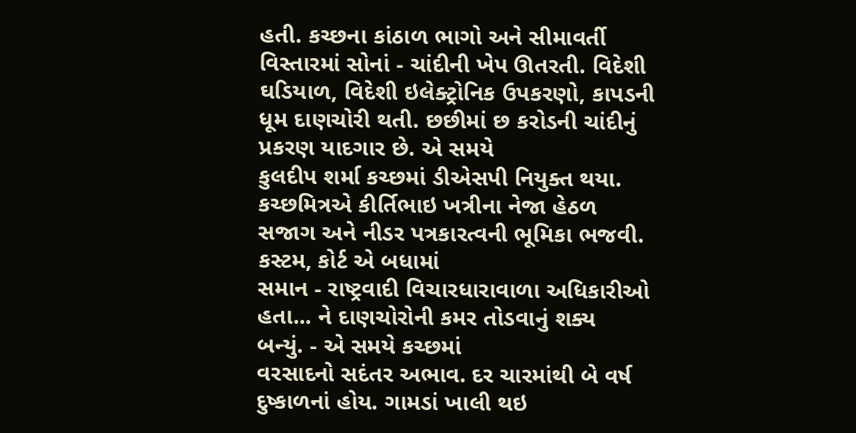હતી. કચ્છના કાંઠાળ ભાગો અને સીમાવર્તી વિસ્તારમાં સોનાં - ચાંદીની ખેપ ઊતરતી. વિદેશી
ઘડિયાળ, વિદેશી ઇલેક્ટ્રોનિક ઉપકરણો, કાપડની ધૂમ દાણચોરી થતી. છછીમાં છ કરોડની ચાંદીનું પ્રકરણ યાદગાર છે. એ સમયે
કુલદીપ શર્મા કચ્છમાં ડીએસપી નિયુક્ત થયા. કચ્છમિત્રએ કીર્તિભાઇ ખત્રીના નેજા હેઠળ
સજાગ અને નીડર પત્રકારત્વની ભૂમિકા ભજવી. કસ્ટમ, કોર્ટ એ બધામાં
સમાન - રાષ્ટ્રવાદી વિચારધારાવાળા અધિકારીઓ હતા... ને દાણચોરોની કમર તોડવાનું શક્ય
બન્યું. - એ સમયે કચ્છમાં
વરસાદનો સદંતર અભાવ. દર ચારમાંથી બે વર્ષ દુષ્કાળનાં હોય. ગામડાં ખાલી થઇ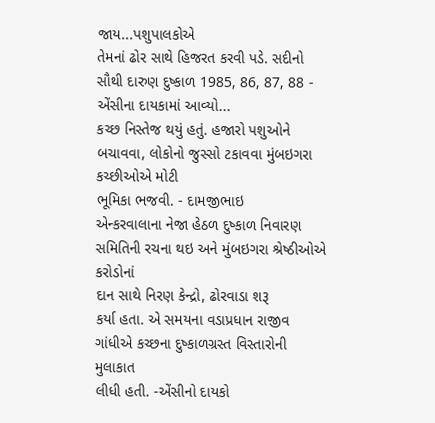જાય...પશુપાલકોએ
તેમનાં ઢોર સાથે હિજરત કરવી પડે. સદીનો સૌથી દારુણ દુષ્કાળ 1985, 86, 87, 88 - એંસીના દાયકામાં આવ્યો...
કચ્છ નિસ્તેજ થયું હતું. હજારો પશુઓને બચાવવા, લોકોનો જુસ્સો ટકાવવા મુંબઇગરા કચ્છીઓએ મોટી
ભૂમિકા ભજવી. - દામજીભાઇ
એન્કરવાલાના નેજા હેઠળ દુષ્કાળ નિવારણ સમિતિની રચના થઇ અને મુંબઇગરા શ્રેષ્ઠીઓએ કરોડોનાં
દાન સાથે નિરણ કેન્દ્રો, ઢોરવાડા શરૂ
કર્યા હતા. એ સમયના વડાપ્રધાન રાજીવ ગાંધીએ કચ્છના દુષ્કાળગ્રસ્ત વિસ્તારોની મુલાકાત
લીધી હતી. -એંસીનો દાયકો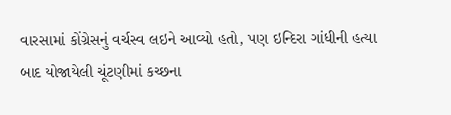વારસામાં કોંગ્રેસનું વર્ચસ્વ લઇને આવ્યો હતો, પણ ઇન્દિરા ગાંધીની હત્યા બાદ યોજાયેલી ચૂંટણીમાં કચ્છના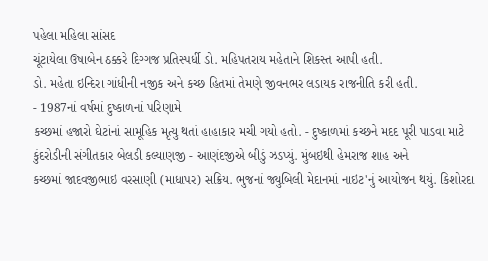પહેલા મહિલા સાંસદ
ચૂંટાયેલા ઉષાબેન ઠક્કરે દિગ્ગજ પ્રતિસ્પર્ધી ડો. મહિપતરાય મહેતાને શિકસ્ત આપી હતી.
ડો. મહેતા ઇન્દિરા ગાંધીની નજીક અને કચ્છ હિતમાં તેમણે જીવનભર લડાયક રાજનીતિ કરી હતી.
- 1987નાં વર્ષમાં દુષ્કાળનાં પરિણામે
કચ્છમાં હજારો ઘેટાંનાં સામૂહિક મૃત્યુ થતાં હાહાકાર મચી ગયો હતો. - દુષ્કાળમાં કચ્છને મદદ પૂરી પાડવા માટે
કુંદરોડીની સંગીતકાર બેલડી કલ્યાણજી - આણંદજીએ બીડું ઝડપ્યું. મુંબઇથી હેમરાજ શાહ અને
કચ્છમાં જાદવજીભાઇ વરસાણી (માધાપર) સક્રિય. ભુજનાં જ્યુબિલી મેદાનમાં નાઇટ'નું આયોજન થયું. કિશોરદા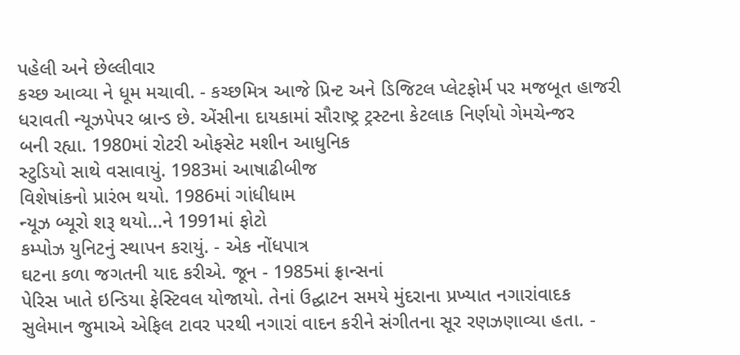પહેલી અને છેલ્લીવાર
કચ્છ આવ્યા ને ધૂમ મચાવી. - કચ્છમિત્ર આજે પ્રિન્ટ અને ડિજિટલ પ્લેટફોર્મ પર મજબૂત હાજરી
ધરાવતી ન્યૂઝપેપર બ્રાન્ડ છે. એંસીના દાયકામાં સૌરાષ્ટ્ર ટ્રસ્ટના કેટલાક નિર્ણયો ગેમચેન્જર
બની રહ્યા. 1980માં રોટરી ઓફસેટ મશીન આધુનિક
સ્ટુડિયો સાથે વસાવાયું. 1983માં આષાઢીબીજ
વિશેષાંકનો પ્રારંભ થયો. 1986માં ગાંધીધામ
ન્યૂઝ બ્યૂરો શરૂ થયો...ને 1991માં ફોટો
કમ્પોઝ યુનિટનું સ્થાપન કરાયું. - એક નોંધપાત્ર
ઘટના કળા જગતની યાદ કરીએ. જૂન - 1985માં ફ્રાન્સનાં
પેરિસ ખાતે ઇન્ડિયા ફેસ્ટિવલ યોજાયો. તેનાં ઉદ્ઘાટન સમયે મુંદરાના પ્રખ્યાત નગારાંવાદક
સુલેમાન જુમાએ એફિલ ટાવર પરથી નગારાં વાદન કરીને સંગીતના સૂર રણઝણાવ્યા હતા. -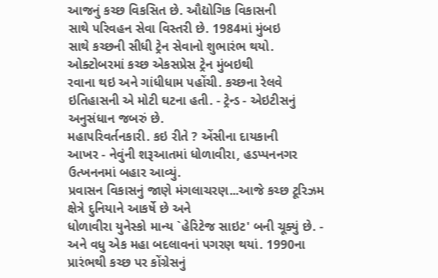આજનું કચ્છ વિકસિત છે. ઔદ્યોગિક વિકાસની
સાથે પરિવહન સેવા વિસ્તરી છે. 1984માં મુંબઇ
સાથે કચ્છની સીધી ટ્રેન સેવાનો શુભારંભ થયો. ઓક્ટોબરમાં કચ્છ એકસપ્રેસ ટ્રેન મુંબઇથી
રવાના થઇ અને ગાંધીધામ પહોંચી. કચ્છના રેલવે ઇતિહાસની એ મોટી ઘટના હતી. - ટ્રેન્ડ - એઇટીસનું અનુસંધાન જબરું છે.
મહાપરિવર્તનકારી. કઇ રીતે ? એંસીના દાયકાની
આખર - નેવુંની શરૂઆતમાં ધોળાવીરા, હડપ્પનનગર ઉત્ખનનમાં બહાર આવ્યું.
પ્રવાસન વિકાસનું જાણે મંગલાચરણ...આજે કચ્છ ટૂરિઝમ ક્ષેત્રે દુનિયાને આકર્ષે છે અને
ધોળાવીરા યુનેસ્કો માન્ય `હેરિટેજ સાઇટ' બની ચૂક્યું છે. - અને વધુ એક મહા બદલાવનાં પગરણ થયાં. 1990ના પ્રારંભથી કચ્છ પર કોંગ્રેસનું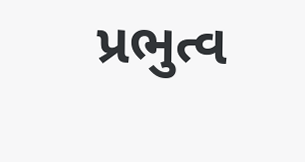પ્રભુત્વ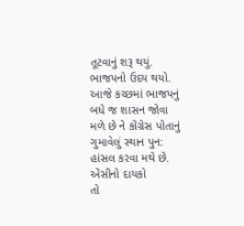તૂટવાનું શરૂ થયું. ભાજપનો ઉદય થયો. આજે કચ્છમાં ભાજપનું બધે જ શાસન જોવા
મળે છે ને કોંગ્રેસ પોતાનું ગુમાવેલું સ્થાન પુન: હાંસલ કરવા મથે છે. એંસીનો દાયકો
તો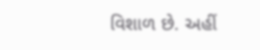વિશાળ છે. અહીં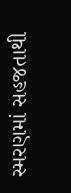સ્મરણમાં સહજતાથી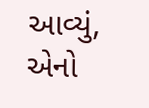આવ્યું, એનો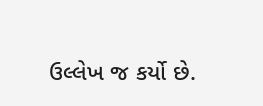ઉલ્લેખ જ કર્યો છે.